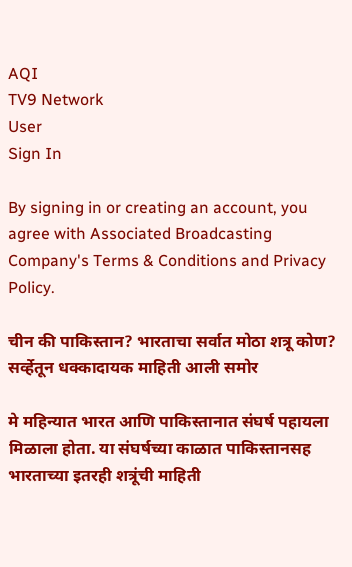AQI
TV9 Network
User
Sign In

By signing in or creating an account, you agree with Associated Broadcasting Company's Terms & Conditions and Privacy Policy.

चीन की पाकिस्तान? भारताचा सर्वात मोठा शत्रू कोण? सर्व्हेतून धक्कादायक माहिती आली समोर

मे महिन्यात भारत आणि पाकिस्तानात संघर्ष पहायला मिळाला होता. या संघर्षच्या काळात पाकिस्तानसह भारताच्या इतरही शत्रूंची माहिती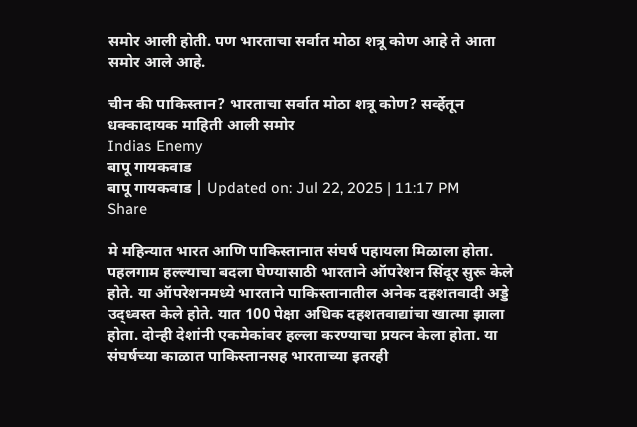समोर आली होती. पण भारताचा सर्वात मोठा शत्रू कोण आहे ते आता समोर आले आहे.

चीन की पाकिस्तान? भारताचा सर्वात मोठा शत्रू कोण? सर्व्हेतून धक्कादायक माहिती आली समोर
Indias Enemy
बापू गायकवाड
बापू गायकवाड | Updated on: Jul 22, 2025 | 11:17 PM
Share

मे महिन्यात भारत आणि पाकिस्तानात संघर्ष पहायला मिळाला होता. पहलगाम हल्ल्याचा बदला घेण्यासाठी भारताने ऑपरेशन सिंदूर सुरू केले होते. या ऑपरेशनमध्ये भारताने पाकिस्तानातील अनेक दहशतवादी अड्डे उद्ध्वस्त केले होते. यात 100 पेक्षा अधिक दहशतवाद्यांचा खात्मा झाला होता. दोन्ही देशांनी एकमेकांवर हल्ला करण्याचा प्रयत्न केला होता. या संघर्षच्या काळात पाकिस्तानसह भारताच्या इतरही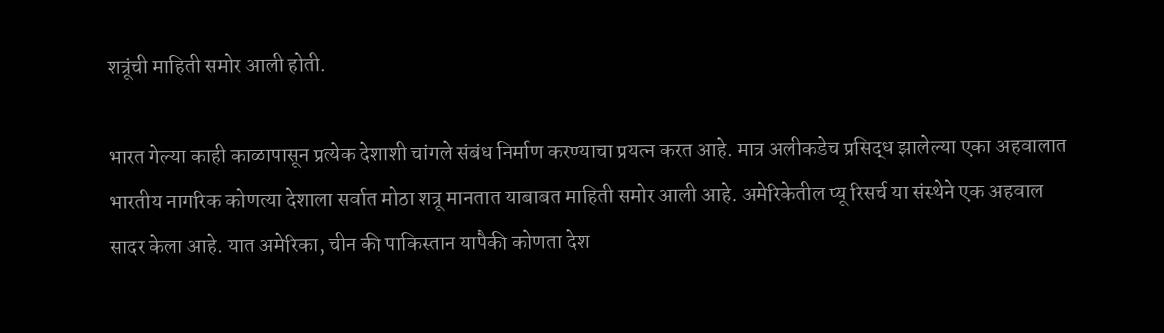शत्रूंची माहिती समोर आली होती.

भारत गेल्या काही काळापासून प्रत्येक देशाशी चांगले संबंध निर्माण करण्याचा प्रयत्न करत आहे. मात्र अलीकडेच प्रसिद्ध झालेल्या एका अहवालात भारतीय नागरिक कोणत्या देशाला सर्वात मोठा शत्रू मानतात याबाबत माहिती समोर आली आहे. अमेरिकेतील प्यू रिसर्च या संस्थेने एक अहवाल सादर केला आहे. यात अमेरिका, चीन की पाकिस्तान यापैकी कोणता देश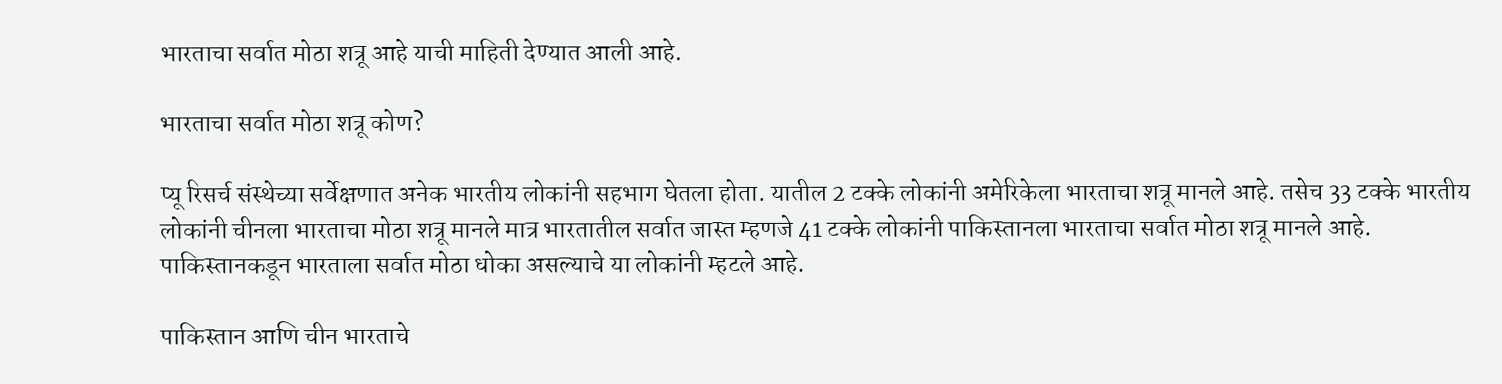भारताचा सर्वात मोठा शत्रू आहे याची माहिती देण्यात आली आहे.

भारताचा सर्वात मोठा शत्रू कोण?

प्यू रिसर्च संस्थेच्या सर्वेक्षणात अनेक भारतीय लोकांनी सहभाग घेतला होता. यातील 2 टक्के लोकांनी अमेरिकेला भारताचा शत्रू मानले आहे. तसेच 33 टक्के भारतीय लोकांनी चीनला भारताचा मोठा शत्रू मानले मात्र भारतातील सर्वात जास्त म्हणजे 41 टक्के लोकांनी पाकिस्तानला भारताचा सर्वात मोठा शत्रू मानले आहे. पाकिस्तानकडून भारताला सर्वात मोठा धोका असल्याचे या लोकांनी म्हटले आहे.

पाकिस्तान आणि चीन भारताचे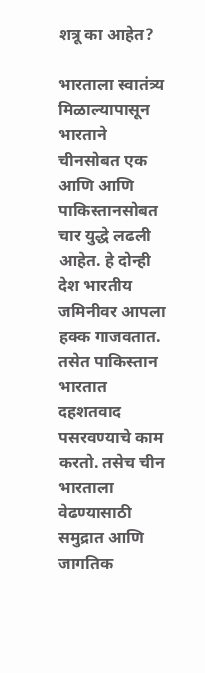शत्रू का आहेत?

भारताला स्वातंत्र्य मिळाल्यापासून भारताने चीनसोबत एक आणि आणि पाकिस्तानसोबत चार युद्धे लढली आहेत. हे दोन्ही देश भारतीय जमिनीवर आपला हक्क गाजवतात. तसेत पाकिस्तान भारतात दहशतवाद पसरवण्याचे काम करतो. तसेच चीन भारताला वेढण्यासाठी समुद्रात आणि जागतिक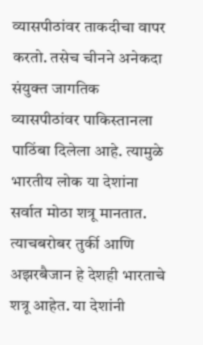व्यासपीठांवर ताकदीचा वापर करतो. तसेच चीनने अनेकदा संयुक्त जागतिक व्यासपीठांवर पाकिस्तानला पाठिंबा दिलेला आहे. त्यामुळे भारतीय लोक या देशांना सर्वात मोठा शत्रू मानतात. त्याचबरोबर तुर्की आणि अझरबैजान हे देशही भारताचे शत्रू आहेत. या देशांनी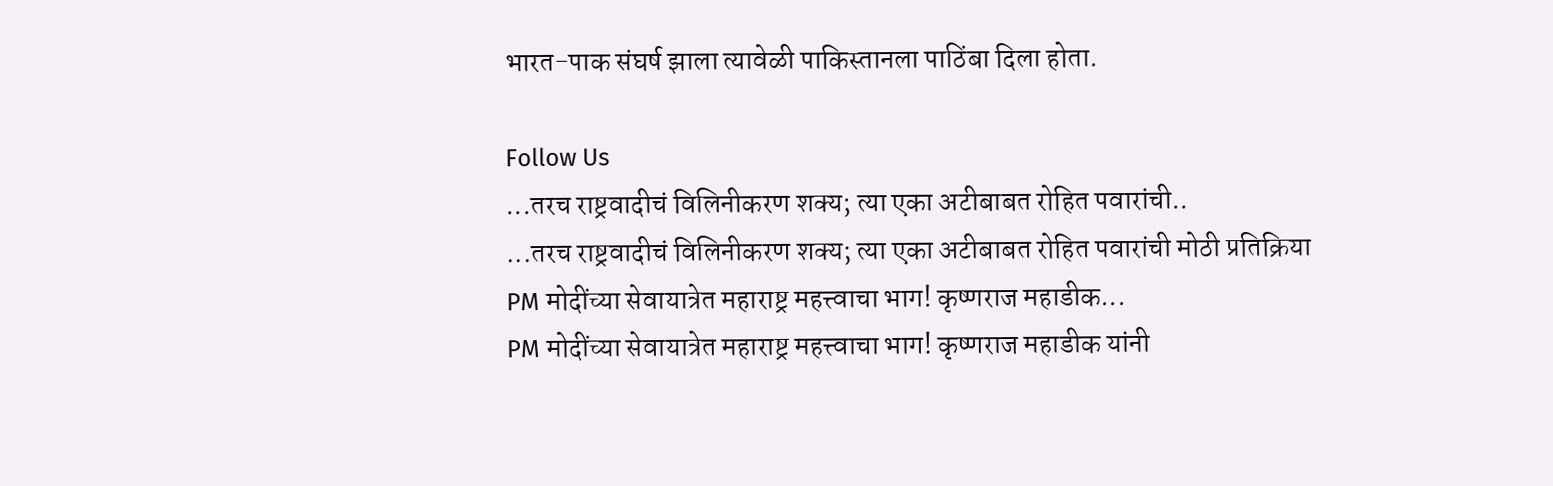भारत-पाक संघर्ष झाला त्यावेळी पाकिस्तानला पाठिंबा दिला होता.

Follow Us
...तरच राष्ट्रवादीचं विलिनीकरण शक्य; त्या एका अटीबाबत रोहित पवारांची..
...तरच राष्ट्रवादीचं विलिनीकरण शक्य; त्या एका अटीबाबत रोहित पवारांची मोठी प्रतिक्रिया
PM मोदींच्या सेवायात्रेत महाराष्ट्र महत्त्वाचा भाग! कृष्णराज महाडीक...
PM मोदींच्या सेवायात्रेत महाराष्ट्र महत्त्वाचा भाग! कृष्णराज महाडीक यांनी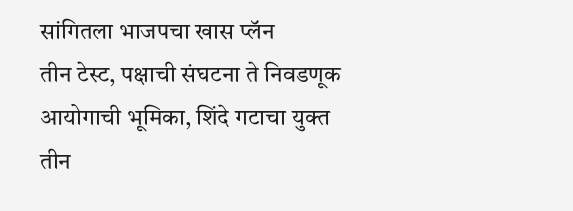सांगितला भाजपचा खास प्लॅन
तीन टेस्ट, पक्षाची संघटना ते निवडणूक आयोगाची भूमिका, शिंदे गटाचा युक्त
तीन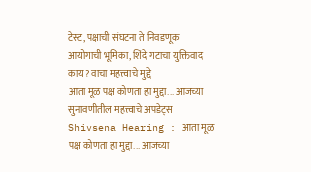टेस्ट, पक्षाची संघटना ते निवडणूक आयोगाची भूमिका, शिंदे गटाचा युक्तिवाद काय? वाचा महत्त्वाचे मुद्दे
आता मूळ पक्ष कोणता हा मुद्दा... आजच्या सुनावणीतील महत्त्वाचे अपडेट्स
Shivsena Hearing : आता मूळ पक्ष कोणता हा मुद्दा... आजच्या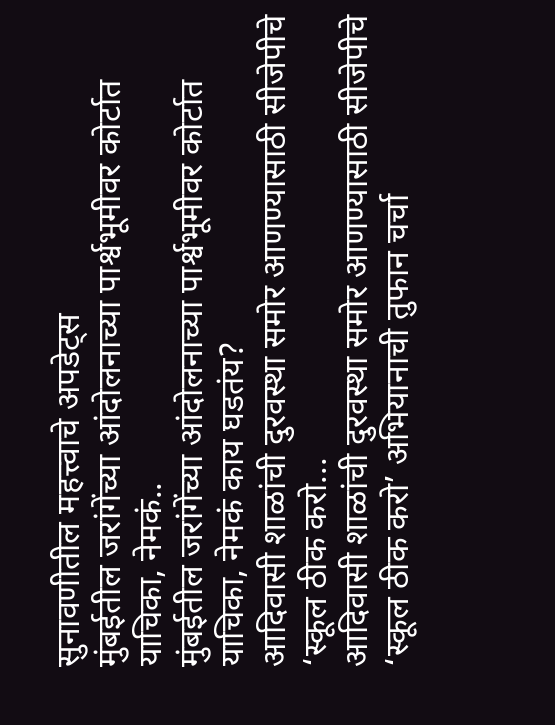सुनावणीतील महत्त्वाचे अपडेट्स
मुंबईतील जरांगेंच्या आंदोलनाच्या पार्श्वभूमीवर कोर्टात याचिका, नेमकं..
मुंबईतील जरांगेंच्या आंदोलनाच्या पार्श्वभूमीवर कोर्टात याचिका, नेमकं काय घडतंय?
आदिवासी शाळांची दुरवस्था समोर आणण्यासाठी सीजेपीचे ‘स्कूल ठीक करो...
आदिवासी शाळांची दुरवस्था समोर आणण्यासाठी सीजेपीचे ‘स्कूल ठीक करो’ अभियानाची तुफान चर्चा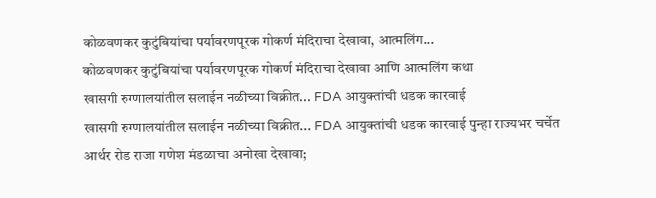कोळवणकर कुटुंबियांचा पर्यावरणपूरक गोकर्ण मंदिराचा देखावा, आत्मलिंग...
कोळवणकर कुटुंबियांचा पर्यावरणपूरक गोकर्ण मंदिराचा देखावा आणि आत्मलिंग कथा
खासगी रुग्णालयांतील सलाईन नळीच्या विक्रीत... FDA आयुक्तांची धडक कारवाई
खासगी रुग्णालयांतील सलाईन नळीच्या विक्रीत... FDA आयुक्तांची धडक कारवाई पुन्हा राज्यभर चर्चेत
आर्थर रोड राजा गणेश मंडळाचा अनोखा देखावा;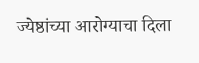ज्येष्ठांच्या आरोग्याचा दिला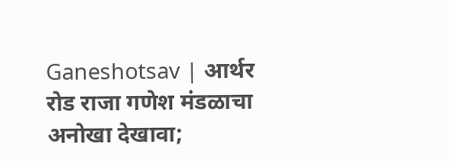Ganeshotsav | आर्थर रोड राजा गणेश मंडळाचा अनोखा देखावा;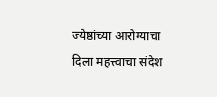ज्येष्ठांच्या आरोग्याचा दिला महत्त्वाचा संदेश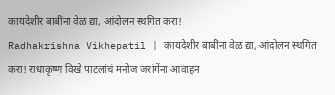कायदेशीर बाबींना वेळ द्या, आंदोलन स्थगित करा!
Radhakrishna Vikhepatil | कायदेशीर बाबींना वेळ द्या, आंदोलन स्थगित करा! राधाकृष्ण विखे पाटलांचं मनोज जरांगेंना आवाहन